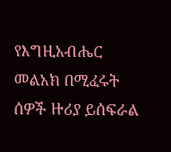የእግዚአብሔር መልአክ በሚፈሩት ሰዎች ዙሪያ ይሰፍራል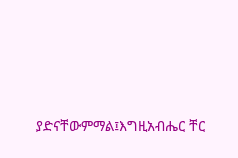ያድናቸውምማል፤እግዚአብሔር ቸር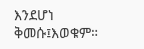እንደሆነ ቅመሱ፤እወቁም።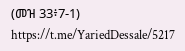(መዝ 33፥7-1) https://t.me/YariedDessale/5217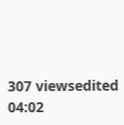307 viewsedited 04:02